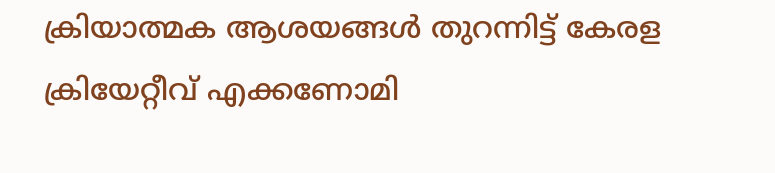ക്രിയാത്മക ആശയങ്ങൾ തുറന്നിട്ട് കേരള ക്രിയേറ്റീവ് എക്കണോമി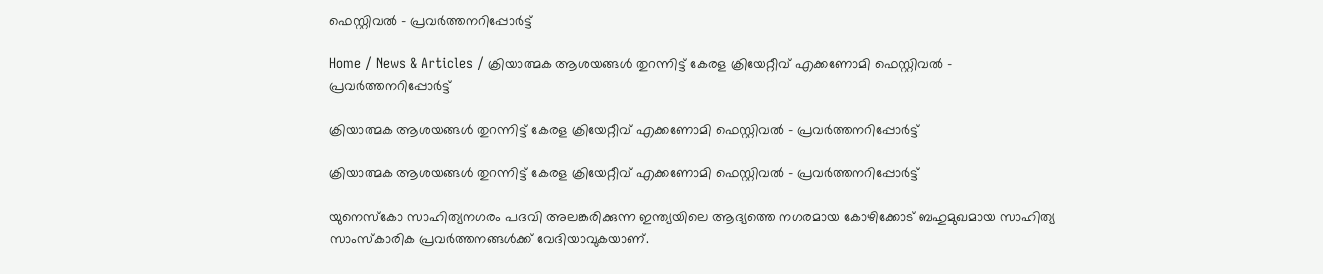ഫെസ്റ്റിവൽ – പ്രവർത്തനറിപ്പോർട്ട്‌

Home / News & Articles / ക്രിയാത്മക ആശയങ്ങൾ തുറന്നിട്ട് കേരള ക്രിയേറ്റീവ് എക്കണോമി ഫെസ്റ്റിവൽ – പ്രവർത്തനറിപ്പോർട്ട്‌

ക്രിയാത്മക ആശയങ്ങൾ തുറന്നിട്ട് കേരള ക്രിയേറ്റീവ് എക്കണോമി ഫെസ്റ്റിവൽ – പ്രവർത്തനറിപ്പോർട്ട്‌

ക്രിയാത്മക ആശയങ്ങൾ തുറന്നിട്ട് കേരള ക്രിയേറ്റീവ് എക്കണോമി ഫെസ്റ്റിവൽ – പ്രവർത്തനറിപ്പോർട്ട്‌

യുനെസ്‌കോ സാഹിത്യനഗരം പദവി അലങ്കരിക്കുന്ന ഇന്ത്യയിലെ ആദ്യത്തെ നഗരമായ കോഴിക്കോട് ബഹുമുഖമായ സാഹിത്യ സാംസ്‌കാരിക പ്രവർത്തനങ്ങൾക്ക് വേദിയാവുകയാണ്.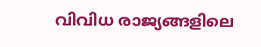വിവിധ രാജ്യങ്ങളിലെ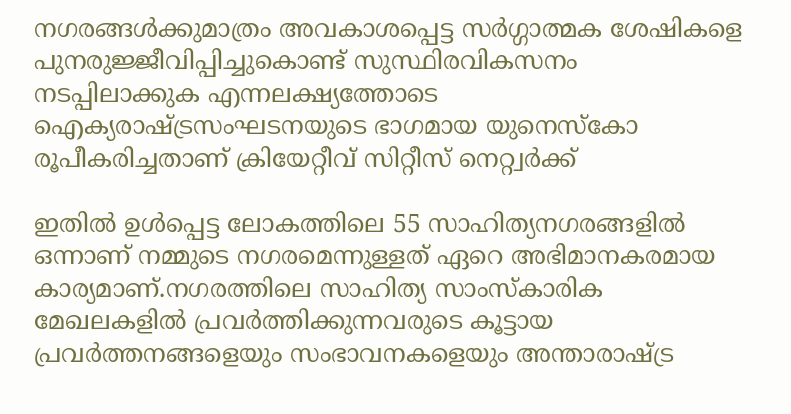നഗരങ്ങൾക്കുമാത്രം അവകാശപ്പെട്ട സർഗ്ഗാത്മക ശേഷികളെ പുനരുജ്ജീവിപ്പിച്ചുകൊണ്ട് സുസ്ഥിരവികസനം നടപ്പിലാക്കുക എന്നലക്ഷ്യത്തോടെ ഐക്യരാഷ്ട്രസംഘടനയുടെ ഭാഗമായ യുനെസ്‌കോ രൂപീകരിച്ചതാണ് ക്രിയേറ്റീവ് സിറ്റീസ് നെറ്റ്വർക്ക്

ഇതിൽ ഉൾപ്പെട്ട ലോകത്തിലെ 55 സാഹിത്യനഗരങ്ങളിൽ ഒന്നാണ് നമ്മുടെ നഗരമെന്നുള്ളത് ഏറെ അഭിമാനകരമായ കാര്യമാണ്.നഗരത്തിലെ സാഹിത്യ സാംസ്‌കാരിക മേഖലകളിൽ പ്രവർത്തിക്കുന്നവരുടെ കൂട്ടായ പ്രവർത്തനങ്ങളെയും സംഭാവനകളെയും അന്താരാഷ്ട്ര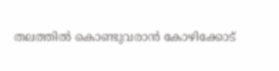തലത്തിൽ കൊണ്ടുവരാൻ കോഴിക്കോട്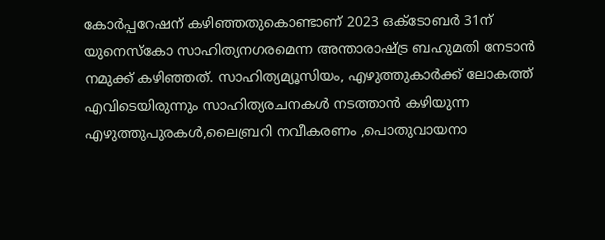കോർപ്പറേഷന് കഴിഞ്ഞതുകൊണ്ടാണ് 2023 ഒക്ടോബർ 31ന് യുനെസ്‌കോ സാഹിത്യനഗരമെന്ന അന്താരാഷ്ട്ര ബഹുമതി നേടാൻ നമുക്ക് കഴിഞ്ഞത്. സാഹിത്യമ്യൂസിയം, എഴുത്തുകാർക്ക് ലോകത്ത് എവിടെയിരുന്നും സാഹിത്യരചനകൾ നടത്താൻ കഴിയുന്ന എഴുത്തുപുരകൾ,ലൈബ്രറി നവീകരണം ,പൊതുവായനാ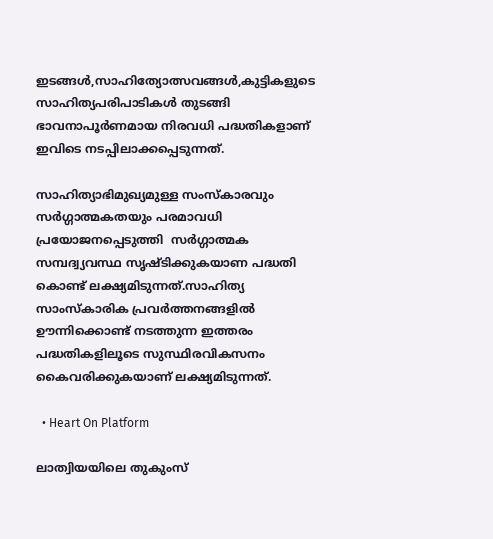ഇടങ്ങൾ,സാഹിത്യോത്സവങ്ങൾ,കുട്ടികളുടെ സാഹിത്യപരിപാടികൾ തുടങ്ങി ഭാവനാപൂർണമായ നിരവധി പദ്ധതികളാണ് ഇവിടെ നടപ്പിലാക്കപ്പെടുന്നത്.

സാഹിത്യാഭിമുഖ്യമുള്ള സംസ്‌കാരവും സർഗ്ഗാത്മകതയും പരമാവധി പ്രയോജനപ്പെടുത്തി  സർഗ്ഗാത്മക സമ്പദ്വ്യവസ്ഥ സൃഷ്ടിക്കുകയാണ പദ്ധതി കൊണ്ട് ലക്ഷ്യമിടുന്നത്.സാഹിത്യ സാംസ്‌കാരിക പ്രവർത്തനങ്ങളിൽ ഊന്നിക്കൊണ്ട് നടത്തുന്ന ഇത്തരം പദ്ധതികളിലൂടെ സുസ്ഥിരവികസനം കൈവരിക്കുകയാണ് ലക്ഷ്യമിടുന്നത്.

  • Heart On Platform

ലാത്വിയയിലെ തുകുംസ്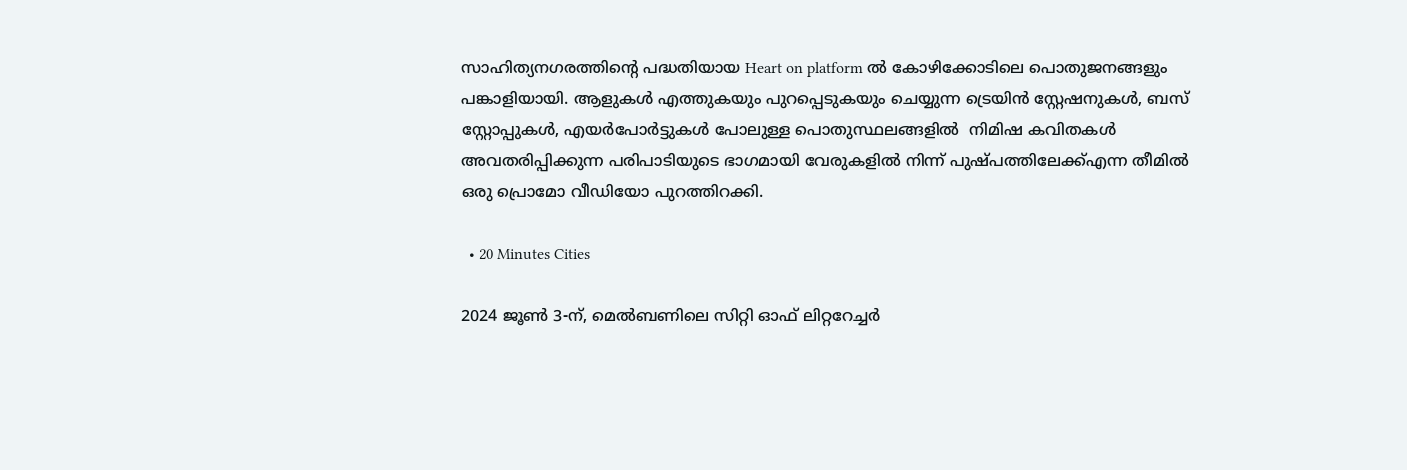സാഹിത്യനഗരത്തിന്റെ പദ്ധതിയായ Heart on platform ൽ കോഴിക്കോടിലെ പൊതുജനങ്ങളും പങ്കാളിയായി. ആളുകൾ എത്തുകയും പുറപ്പെടുകയും ചെയ്യുന്ന ട്രെയിൻ സ്റ്റേഷനുകൾ, ബസ് സ്റ്റോപ്പുകൾ, എയർപോർട്ടുകൾ പോലുള്ള പൊതുസ്ഥലങ്ങളിൽ  നിമിഷ കവിതകൾ അവതരിപ്പിക്കുന്ന പരിപാടിയുടെ ഭാഗമായി വേരുകളിൽ നിന്ന് പുഷ്പത്തിലേക്ക്എന്ന തീമിൽ ഒരു പ്രൊമോ വീഡിയോ പുറത്തിറക്കി.

  • 20 Minutes Cities

2024 ജൂൺ 3-ന്, മെൽബണിലെ സിറ്റി ഓഫ് ലിറ്ററേച്ചർ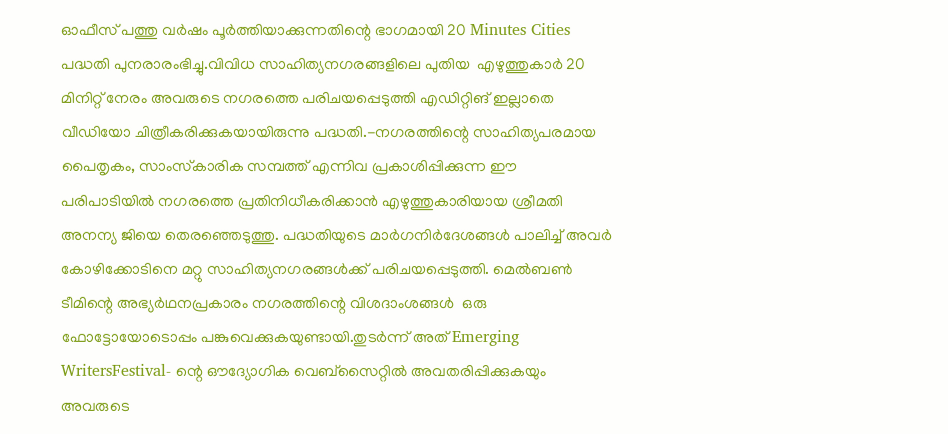ഓഫീസ് പത്തു വർഷം പൂർത്തിയാക്കുന്നതിന്റെ ഭാഗമായി 20 Minutes Cities പദ്ധതി പുനരാരംഭിച്ചു.വിവിധ സാഹിത്യനഗരങ്ങളിലെ പുതിയ  എഴുത്തുകാർ 20 മിനിറ്റ് നേരം അവരുടെ നഗരത്തെ പരിചയപ്പെടുത്തി എഡിറ്റിങ് ഇല്ലാതെ വീഡിയോ ചിത്രീകരിക്കുകയായിരുന്നു പദ്ധതി.-നഗരത്തിന്റെ സാഹിത്യപരമായ പൈതൃകം, സാംസ്‌കാരിക സമ്പത്ത് എന്നിവ പ്രകാശിപ്പിക്കുന്ന ഈ പരിപാടിയിൽ നഗരത്തെ പ്രതിനിധീകരിക്കാൻ എഴുത്തുകാരിയായ ശ്രീമതി അനന്യ ജിയെ തെരഞ്ഞെടുത്തു. പദ്ധതിയുടെ മാർഗനിർദേശങ്ങൾ പാലിച്ച് അവർ കോഴിക്കോടിനെ മറ്റു സാഹിത്യനഗരങ്ങൾക്ക് പരിചയപ്പെടുത്തി. മെൽബൺ ടീമിന്റെ അഭ്യർഥനപ്രകാരം നഗരത്തിന്റെ വിശദാംശങ്ങൾ  ഒരു ഫോട്ടോയോടൊപ്പം പങ്കുവെക്കുകയുണ്ടായി.തുടർന്ന് അത് Emerging WritersFestival- ന്റെ ഔദ്യോഗിക വെബ്സൈറ്റിൽ അവതരിപ്പിക്കുകയും അവരുടെ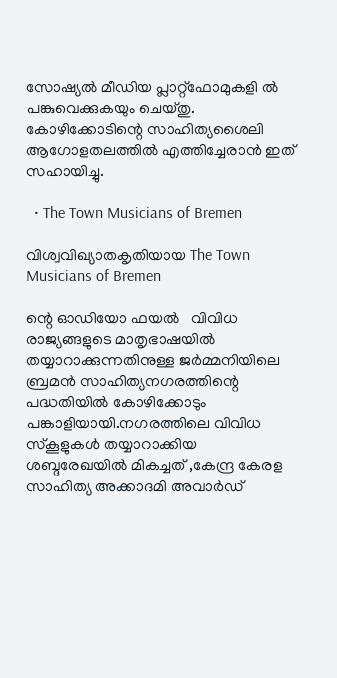സോഷ്യൽ മീഡിയ പ്ലാറ്റ്ഫോമുകളി ൽ പങ്കുവെക്കുകയും ചെയ്തു. കോഴിക്കോടിന്റെ സാഹിത്യശൈലി ആഗോളതലത്തിൽ എത്തിച്ചേരാൻ ഇത് സഹായിച്ചു.

  • The Town Musicians of Bremen

വിശ്വവിഖ്യാതകൃതിയായ The Town Musicians of Bremen

ന്റെ ഓഡിയോ ഫയൽ   വിവിധ രാജ്യങ്ങളുടെ മാതൃഭാഷയിൽ തയ്യാറാക്കുന്നതിനുള്ള ജർമ്മനിയിലെ ബ്രമൻ സാഹിത്യനഗരത്തിന്റെ പദ്ധതിയിൽ കോഴിക്കോടും പങ്കാളിയായി.നഗരത്തിലെ വിവിധ സ്‌കൂളുകൾ തയ്യാറാക്കിയ ശബ്ദരേഖയിൽ മികച്ചത് ,കേന്ദ്ര കേരള സാഹിത്യ അക്കാദമി അവാർഡ്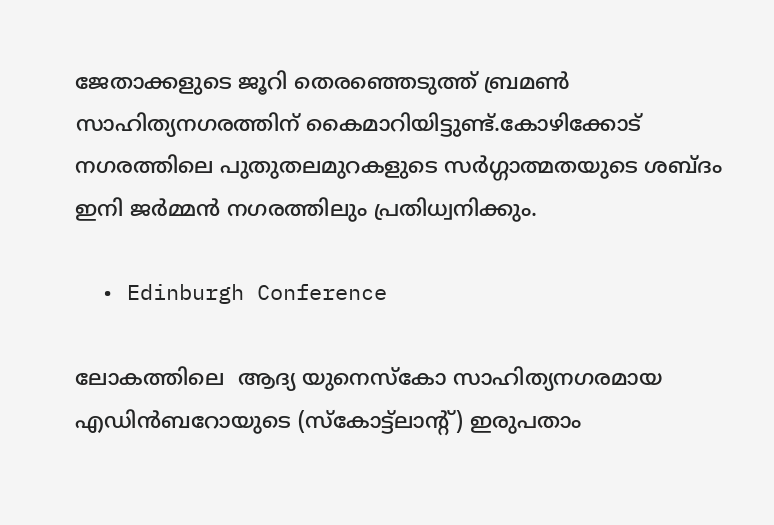ജേതാക്കളുടെ ജൂറി തെരഞ്ഞെടുത്ത് ബ്രമൺ സാഹിത്യനഗരത്തിന് കൈമാറിയിട്ടുണ്ട്.കോഴിക്കോട് നഗരത്തിലെ പുതുതലമുറകളുടെ സർഗ്ഗാത്മതയുടെ ശബ്ദം ഇനി ജർമ്മൻ നഗരത്തിലും പ്രതിധ്വനിക്കും.

  • Edinburgh Conference

ലോകത്തിലെ  ആദ്യ യുനെസ്‌കോ സാഹിത്യനഗരമായ  എഡിൻബറോയുടെ (സ്‌കോട്ട്‌ലാന്റ്) ഇരുപതാം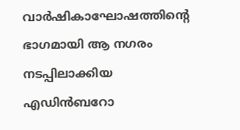വാർഷികാഘോഷത്തിന്റെ ഭാഗമായി ആ നഗരം നടപ്പിലാക്കിയ എഡിൻബറോ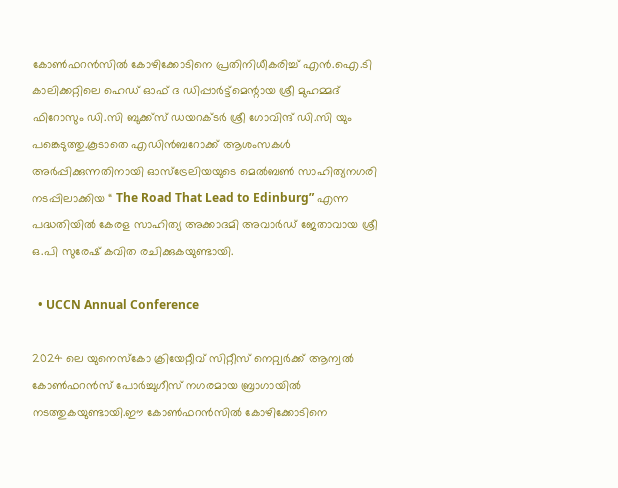കോൺഫറൻസിൽ കോഴിക്കോടിനെ പ്രതിനിധീകരിച്ച് എൻ.ഐ.ടി കാലിക്കറ്റിലെ ഹെഡ് ഓഫ് ദ ഡിപ്പാർട്ട്‌മെന്റായ ശ്രീ മുഹമ്മദ് ഫിറോസും ഡി.സി ബുക്ക്‌സ് ഡയറക്ടർ ശ്രീ ഗോവിന്ദ് ഡി.സി യും പങ്കെടുത്തു.കൂടാതെ എഡിൻബറോക്ക് ആശംസകൾ അർപ്പിക്കുന്നതിനായി ഓസ്‌ട്രേലിയയുടെ മെൽബൺ സാഹിത്യനഗരി നടപ്പിലാക്കിയ “ The Road That Lead to Edinburg” എന്ന പദ്ധതിയിൽ കേരള സാഹിത്യ അക്കാദമി അവാർഡ് ജേതാവായ ശ്രീ ഒ.പി സുരേഷ് കവിത രചിക്കുകയുണ്ടായി.

  • UCCN Annual Conference

2024 ലെ യുനെസ്‌കോ ക്രിയേറ്റീവ് സിറ്റീസ് നെറ്റ്വർക്ക് ആന്വൽ കോൺഫറൻസ് പോർച്ചുഗീസ് നഗരമായ ബ്രാഗായിൽ നടത്തുകയുണ്ടായി.ഈ കോൺഫറൻസിൽ കോഴിക്കോടിനെ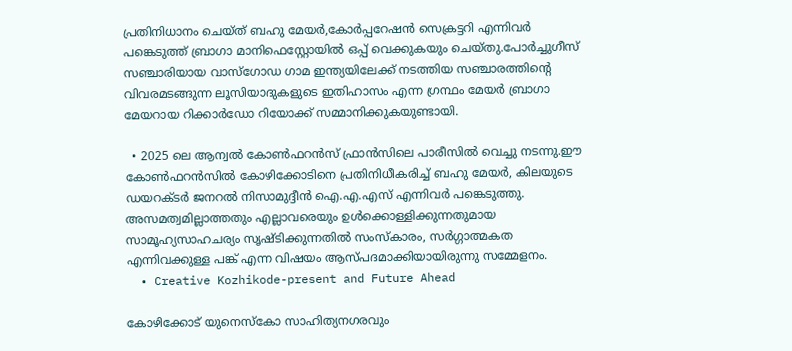പ്രതിനിധാനം ചെയ്ത് ബഹു മേയർ,കോർപ്പറേഷൻ സെക്രട്ടറി എന്നിവർ പങ്കെടുത്ത് ബ്രാഗാ മാനിഫെസ്റ്റോയിൽ ഒപ്പ് വെക്കുകയും ചെയ്തു.പോർച്ചുഗീസ് സഞ്ചാരിയായ വാസ്‌ഗോഡ ഗാമ ഇന്ത്യയിലേക്ക് നടത്തിയ സഞ്ചാരത്തിന്റെ വിവരമടങ്ങുന്ന ലൂസിയാദുകളുടെ ഇതിഹാസം എന്ന ഗ്രന്ഥം മേയർ ബ്രാഗാ മേയറായ റിക്കാർഡോ റിയോക്ക് സമ്മാനിക്കുകയുണ്ടായി.

  • 2025 ലെ ആന്വൽ കോൺഫറൻസ്‌ ഫ്രാൻസിലെ പാരീസിൽ വെച്ചു നടന്നു.ഈ കോൺഫറൻസിൽ കോഴിക്കോടിനെ പ്രതിനിധീകരിച്ച് ബഹു മേയർ, കിലയുടെ ഡയറക്ടർ ജനറൽ നിസാമുദ്ദീൻ ഐ.എ.എസ് എന്നിവർ പങ്കെടുത്തു. അസമത്വമില്ലാത്തതും എല്ലാവരെയും ഉൾക്കൊള്ളിക്കുന്നതുമായ സാമൂഹ്യസാഹചര്യം സൃഷ്ടിക്കുന്നതിൽ സംസ്‌കാരം, സർഗ്ഗാത്മകത എന്നിവക്കുള്ള പങ്ക് എന്ന വിഷയം ആസ്പദമാക്കിയായിരുന്നു സമ്മേളനം.
  • Creative Kozhikode-present and Future Ahead

കോഴിക്കോട് യുനെസ്‌കോ സാഹിത്യനഗരവും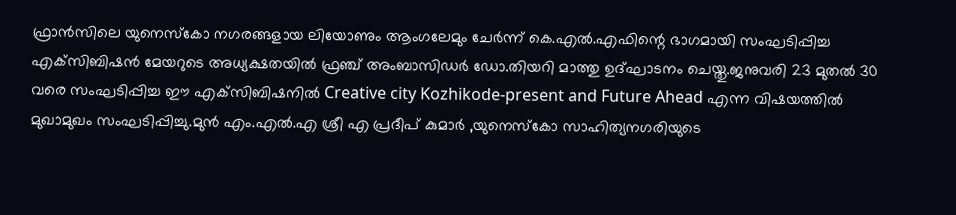ഫ്രാൻസിലെ യുനെസ്‌കോ നഗരങ്ങളായ ലിയോണും ആംഗലേമും ചേർന്ന് കെ.എൽ.എഫിന്റെ ഭാഗമായി സംഘടിപ്പിച്ച എക്‌സിബിഷൻ മേയറുടെ അധ്യക്ഷതയിൽ ഫ്രഞ്ച് അംബാസിഡർ ഡോ.തിയറി മാത്തു ഉദ്ഘാടനം ചെയ്തു.ജനുവരി 23 മുതൽ 30 വരെ സംഘടിപ്പിച്ച ഈ എക്‌സിബിഷനിൽ Creative city Kozhikode-present and Future Ahead എന്ന വിഷയത്തിൽ മുഖാമുഖം സംഘടിപ്പിച്ചു.മുൻ എം.എൽ.എ ശ്രീ എ പ്രദീപ് കുമാർ ,യുനെസ്‌കോ സാഹിത്യനഗരിയുടെ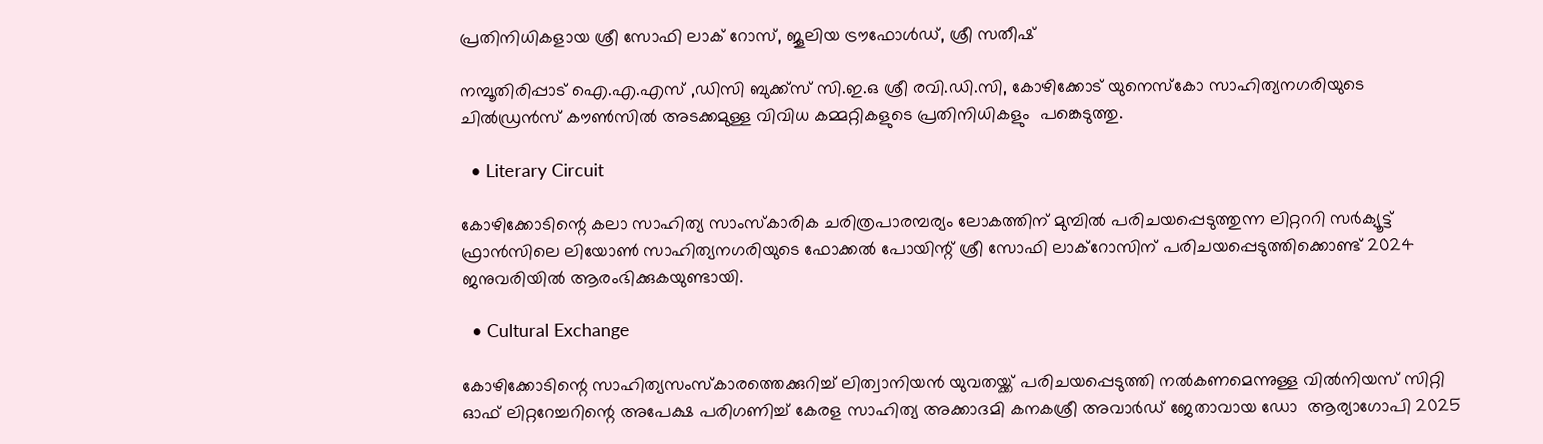പ്രതിനിധികളായ ശ്രീ സോഫി ലാക് റോസ്, ജൂലിയ ട്രൗഫോൾഡ്, ശ്രീ സതീഷ്

നമ്പൂതിരിപ്പാട് ഐ.എ.എസ് ,ഡിസി ബുക്ക്‌സ് സി.ഇ.ഒ ശ്രീ രവി.ഡി.സി, കോഴിക്കോട് യുനെസ്‌കോ സാഹിത്യനഗരിയുടെ ചിൽഡ്രൻസ് കൗൺസിൽ അടക്കമുള്ള വിവിധ കമ്മറ്റികളുടെ പ്രതിനിധികളും  പങ്കെടുത്തു.

  • Literary Circuit

കോഴിക്കോടിന്റെ കലാ സാഹിത്യ സാംസ്‌കാരിക ചരിത്രപാരമ്പര്യം ലോകത്തിന് മുമ്പിൽ പരിചയപ്പെടുത്തുന്ന ലിറ്റററി സർക്യൂട്ട്  ഫ്രാൻസിലെ ലിയോൺ സാഹിത്യനഗരിയുടെ ഫോക്കൽ പോയിന്റ് ശ്രീ സോഫി ലാക്‌റോസിന് പരിചയപ്പെടുത്തിക്കൊണ്ട് 2024 ജനുവരിയിൽ ആരംഭിക്കുകയുണ്ടായി.

  • Cultural Exchange

കോഴിക്കോടിന്റെ സാഹിത്യസംസ്‌കാരത്തെക്കുറിച്ച് ലിത്വാനിയൻ യുവതയ്ക്ക് പരിചയപ്പെടുത്തി നൽകണമെന്നുള്ള വിൽനിയസ് സിറ്റി ഓഫ് ലിറ്ററേച്ചറിന്റെ അപേക്ഷ പരിഗണിച്ച് കേരള സാഹിത്യ അക്കാദമി കനകശ്രീ അവാർഡ് ജേതാവായ ഡോ  ആര്യാഗോപി 2025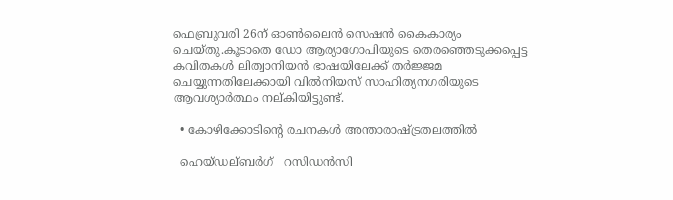ഫെബ്രുവരി 26ന് ഓൺലൈൻ സെഷൻ കൈകാര്യം ചെയ്തു.കൂടാതെ ഡോ ആര്യാഗോപിയുടെ തെരഞ്ഞെടുക്കപ്പെട്ട കവിതകൾ ലിത്വാനിയൻ ഭാഷയിലേക്ക് തർജ്ജമ ചെയ്യുന്നതിലേക്കായി വിൽനിയസ് സാഹിത്യനഗരിയുടെ ആവശ്യാർത്ഥം നല്കിയിട്ടുണ്ട്.

  • കോഴിക്കോടിന്റെ രചനകൾ അന്താരാഷ്ട്രതലത്തിൽ

  ഹെയ്ഡല്ബർഗ്   റസിഡൻസി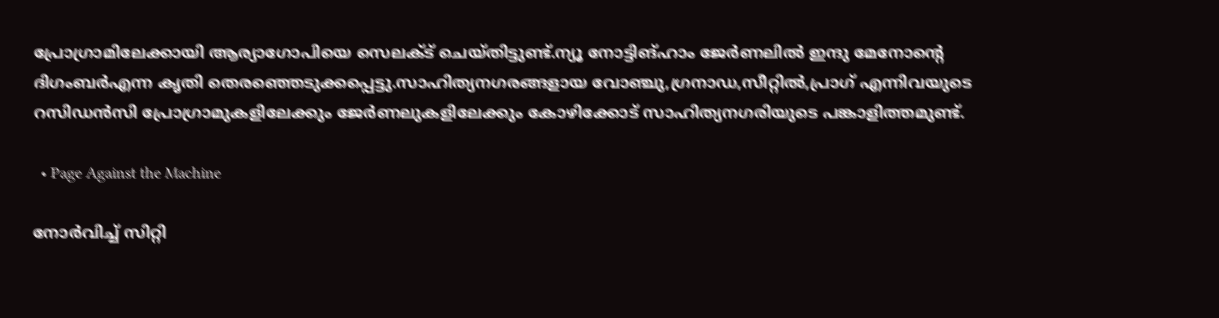പ്രോഗ്രാമിലേക്കായി ആര്യാഗോപിയെ സെലക്ട് ചെയ്തിട്ടുണ്ട്.ന്യൂ നോട്ടിങ്ഹാം ജേർണലിൽ ഇന്ദു മേനോന്റെ ദിഗംബർഎന്ന കൃതി തെരഞ്ഞെടുക്കപ്പെട്ടു.സാഹിത്യനഗരങ്ങളായ വോഞ്ചു,ഗ്രനാഡ,സീറ്റിൽ,പ്രാഗ് എന്നിവയുടെ റസിഡൻസി പ്രോഗ്രാമുകളിലേക്കും ജേർണലുകളിലേക്കും കോഴിക്കോട് സാഹിത്യനഗരിയുടെ പങ്കാളിത്തമുണ്ട്.

  • Page Against the Machine

നോർവിച്ച് സിറ്റി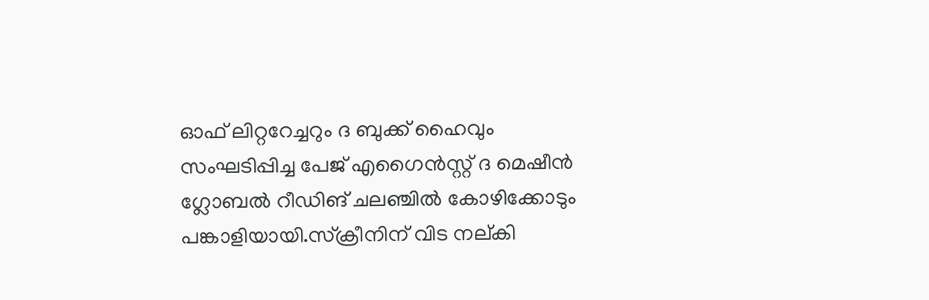ഓഫ് ലിറ്ററേച്ചറും ദ ബുക്ക് ഹൈവും സംഘടിപ്പിച്ച പേജ് എഗൈൻസ്റ്റ് ദ മെഷീൻ ഗ്ലോബൽ റീഡിങ് ചലഞ്ചിൽ കോഴിക്കോടും പങ്കാളിയായി.സ്‌ക്രീനിന് വിട നല്കി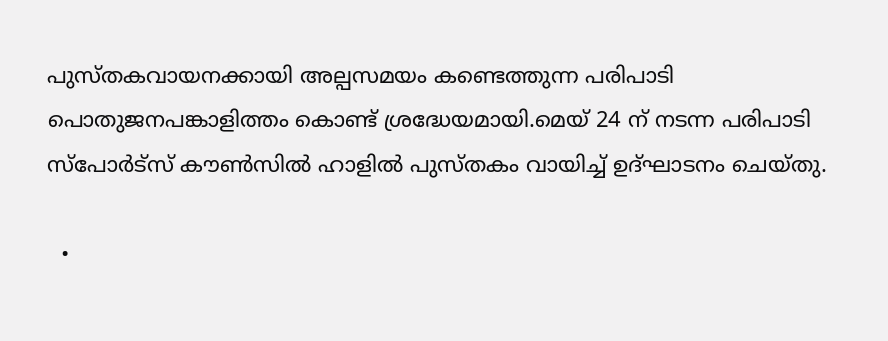പുസ്തകവായനക്കായി അല്പസമയം കണ്ടെത്തുന്ന പരിപാടി പൊതുജനപങ്കാളിത്തം കൊണ്ട് ശ്രദ്ധേയമായി.മെയ് 24 ന് നടന്ന പരിപാടി സ്‌പോർട്‌സ് കൗൺസിൽ ഹാളിൽ പുസ്തകം വായിച്ച് ഉദ്ഘാടനം ചെയ്തു.

  •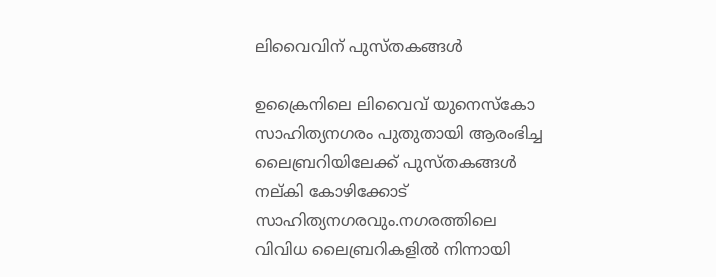ലിവൈവിന് പുസ്തകങ്ങൾ

ഉക്രൈനിലെ ലിവൈവ് യുനെസ്‌കോ സാഹിത്യനഗരം പുതുതായി ആരംഭിച്ച ലൈബ്രറിയിലേക്ക് പുസ്തകങ്ങൾ നല്കി കോഴിക്കോട് സാഹിത്യനഗരവും.നഗരത്തിലെ വിവിധ ലൈബ്രറികളിൽ നിന്നായി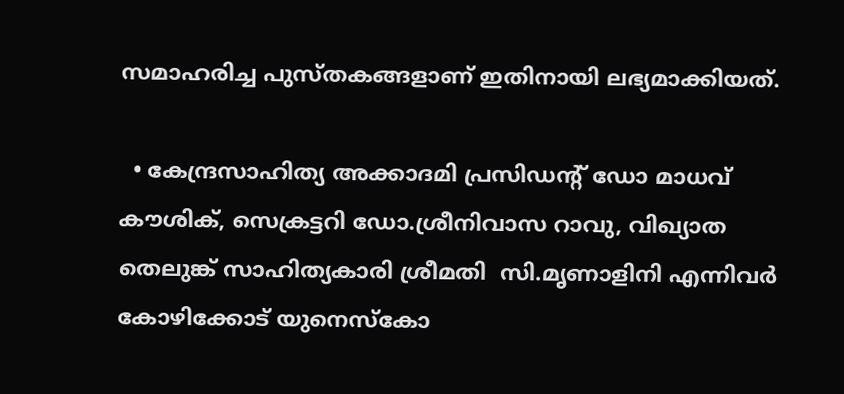സമാഹരിച്ച പുസ്തകങ്ങളാണ് ഇതിനായി ലഭ്യമാക്കിയത്.

  • കേന്ദ്രസാഹിത്യ അക്കാദമി പ്രസിഡന്റ് ഡോ മാധവ് കൗശിക്, സെക്രട്ടറി ഡോ.ശ്രീനിവാസ റാവു, വിഖ്യാത തെലുങ്ക് സാഹിത്യകാരി ശ്രീമതി  സി.മൃണാളിനി എന്നിവർ കോഴിക്കോട് യുനെസ്‌കോ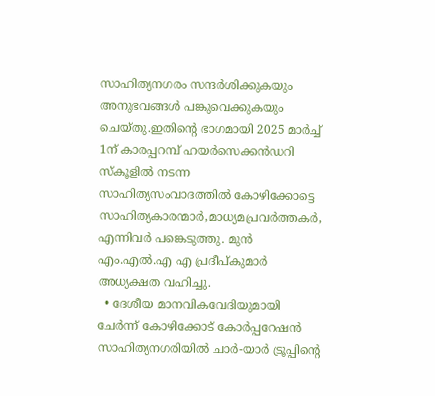സാഹിത്യനഗരം സന്ദർശിക്കുകയും അനുഭവങ്ങൾ പങ്കുവെക്കുകയും ചെയ്തു.ഇതിന്റെ ഭാഗമായി 2025 മാർച്ച് 1ന് കാരപ്പറമ്പ് ഹയർസെക്കൻഡറി സ്‌കൂളിൽ നടന്ന സാഹിത്യസംവാദത്തിൽ കോഴിക്കോട്ടെ സാഹിത്യകാരന്മാർ,മാധ്യമപ്രവർത്തകർ, എന്നിവർ പങ്കെടുത്തു. മുൻ എം.എൽ.എ എ പ്രദീപ്കുമാർ അധ്യക്ഷത വഹിച്ചു.
  • ദേശീയ മാനവികവേദിയുമായി ചേർന്ന് കോഴിക്കോട് കോർപ്പറേഷൻ സാഹിത്യനഗരിയിൽ ചാർ-യാർ ട്രൂപ്പിന്റെ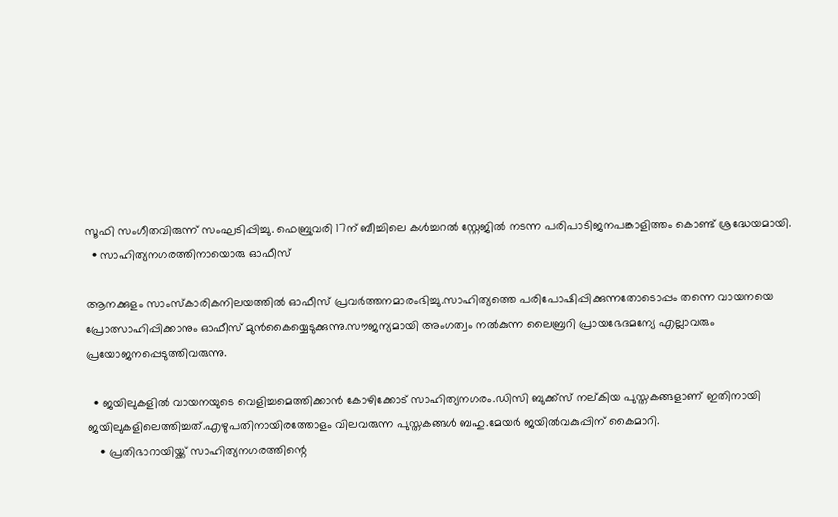സൂഫി സംഗീതവിരുന്ന് സംഘടിപ്പിച്ചു. ഫെബ്രുവരി 17ന് ബീച്ചിലെ കൾച്ചറൽ സ്റ്റേജിൽ നടന്ന പരിപാടിജനപങ്കാളിത്തം കൊണ്ട് ശ്രദ്ധേയമായി.
  • സാഹിത്യനഗരത്തിനായൊരു ഓഫീസ്

ആനക്കുളം സാംസ്‌കാരികനിലയത്തിൽ ഓഫീസ് പ്രവർത്തനമാരംഭിച്ചു.സാഹിത്യത്തെ പരിപോഷിപ്പിക്കുന്നതോടൊപ്പം തന്നെ വായനയെ പ്രോത്സാഹിപ്പിക്കാനും ഓഫീസ് മുൻകൈയ്യെടുക്കുന്നു.സൗജന്യമായി അംഗത്വം നൽകുന്ന ലൈബ്രറി പ്രായഭേദമന്യേ എല്ലാവരും പ്രയോജനപ്പെടുത്തിവരുന്നു.

  • ജയിലുകളിൽ വായനയുടെ വെളിച്ചമെത്തിക്കാൻ കോഴിക്കോട് സാഹിത്യനഗരം.ഡിസി ബുക്ക്‌സ് നല്കിയ പുസ്തകങ്ങളാണ് ഇതിനായി ജയിലുകളിലെത്തിച്ചത്.എഴുപതിനായിരത്തോളം വിലവരുന്ന പുസ്തകങ്ങൾ ബഹു.മേയർ ജയിൽവകുപ്പിന് കൈമാറി.
    • പ്രതിഭാറായിയ്ക്ക് സാഹിത്യനഗരത്തിന്റെ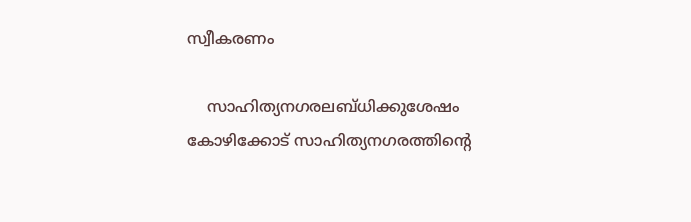സ്വീകരണം

    സാഹിത്യനഗരലബ്ധിക്കുശേഷം കോഴിക്കോട് സാഹിത്യനഗരത്തിന്റെ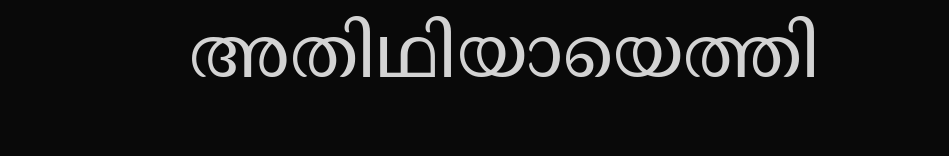അതിഥിയായെത്തി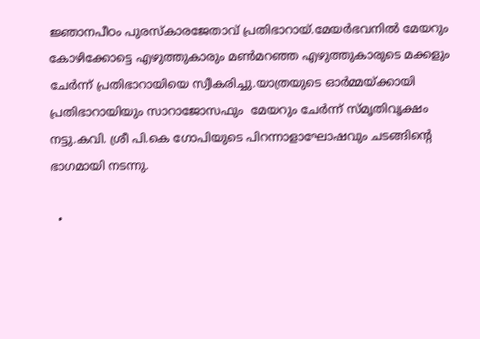ജ്ഞാനപീഠം പുരസ്‌കാരജേതാവ് പ്രതിഭാറായ്.മേയർഭവനിൽ മേയറും കോഴിക്കോട്ടെ എഴുത്തുകാരും മൺമറഞ്ഞ എഴുത്തുകാരുടെ മക്കളും ചേർന്ന് പ്രതിഭാറായിയെ സ്വീകരിച്ചു.യാത്രയുടെ ഓർമ്മയ്ക്കായി പ്രതിഭാറായിയും സാറാജോസഫും  മേയറും ചേർന്ന് സ്മൃതിവൃക്ഷം നട്ടു.കവി. ശ്രീ പി.കെ ഗോപിയുടെ പിറന്നാളാഘോഷവും ചടങ്ങിന്റെ ഭാഗമായി നടന്നു.

  •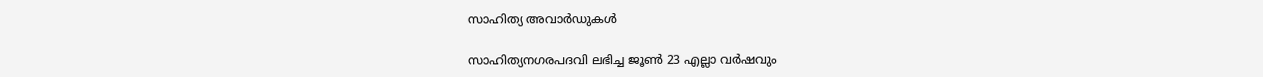സാഹിത്യ അവാർഡുകൾ

സാഹിത്യനഗരപദവി ലഭിച്ച ജൂൺ 23 എല്ലാ വർഷവും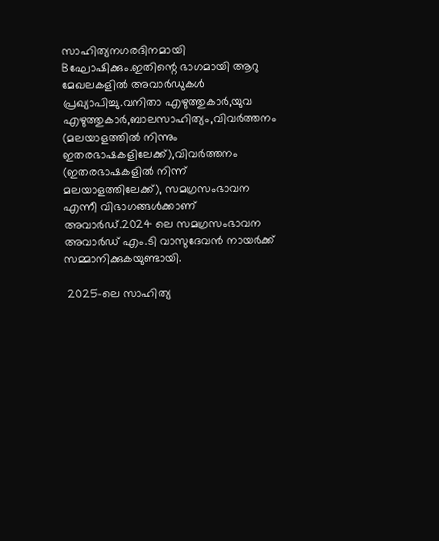സാഹിത്യനഗരദിനമായി Bഘോഷിക്കും.ഇതിന്റെ ഭാഗമായി ആറു മേഖലകളിൽ അവാർഡുകൾ പ്രഖ്യാപിച്ചു.വനിതാ എഴുത്തുകാർ,യുവ എഴുത്തുകാർ,ബാലസാഹിത്യം,വിവർത്തനം (മലയാളത്തിൽ നിന്നും ഇതരഭാഷകളിലേക്ക്),വിവർത്തനം (ഇതരഭാഷകളിൽ നിന്ന് മലയാളത്തിലേക്ക്), സമഗ്രസംഭാവന എന്നീ വിഭാഗങ്ങൾക്കാണ് അവാർഡ്.2024 ലെ സമഗ്രസംഭാവന അവാർഡ് എം.ടി വാസുദേവൻ നായർക്ക് സമ്മാനിക്കുകയുണ്ടായി.

 2025-ലെ സാഹിത്യ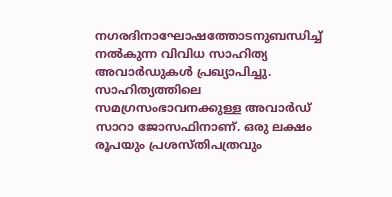നഗരദിനാഘോഷത്തോടനുബന്ധിച്ച് നൽകുന്ന വിവിധ സാഹിത്യ അവാർഡുകൾ പ്രഖ്യാപിച്ചു. സാഹിത്യത്തിലെ സമഗ്രസംഭാവനക്കുള്ള അവാർഡ് സാറാ ജോസഫിനാണ്. ഒരു ലക്ഷം രൂപയും പ്രശസ്തിപത്രവും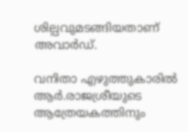ശില്പവുമടങ്ങിയതാണ് അവാർഡ്.

വനിതാ എഴുത്തുകാരിൽ ആർ.രാജശ്രീയുടെ ആത്രേയകത്തിനും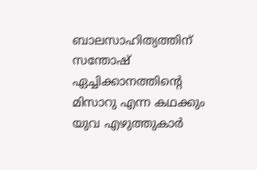ബാലസാഹിത്യത്തിന് സന്തോഷ് ഏച്ചിക്കാനത്തിന്റെ മിസാറു എന്ന കഥക്കും  യുവ എഴുത്തുകാർ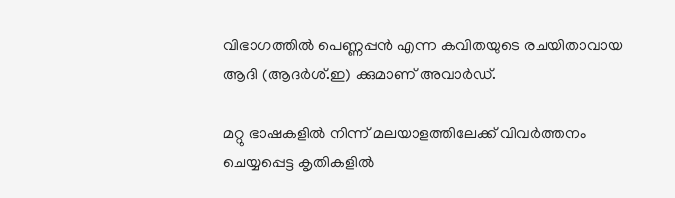വിഭാഗത്തിൽ പെണ്ണപ്പൻ എന്ന കവിതയുടെ രചയിതാവായ ആദി (ആദർശ്.ഇ) ക്കുമാണ് അവാർഡ്.

മറ്റു ഭാഷകളിൽ നിന്ന് മലയാളത്തിലേക്ക് വിവർത്തനം ചെയ്യപ്പെട്ട കൃതികളിൽ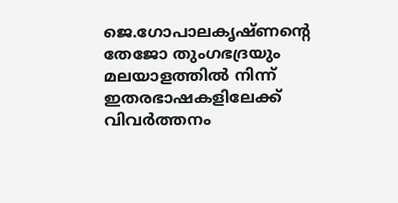ജെ.ഗോപാലകൃഷ്ണന്റെ തേജോ തുംഗഭദ്രയും മലയാളത്തിൽ നിന്ന് ഇതരഭാഷകളിലേക്ക് വിവർത്തനം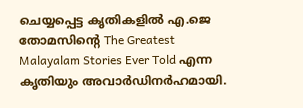ചെയ്യപ്പെട്ട കൃതികളിൽ എ.ജെ തോമസിന്റെ The Greatest Malayalam Stories Ever Told എന്ന കൃതിയും അവാർഡിനർഹമായി.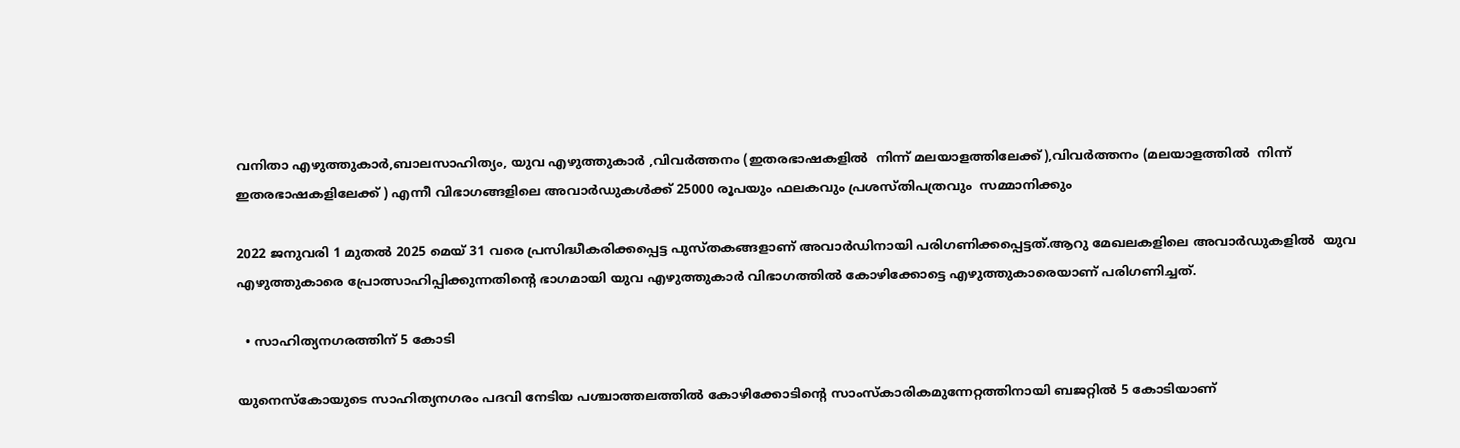വനിതാ എഴുത്തുകാർ,ബാലസാഹിത്യം, യുവ എഴുത്തുകാർ ,വിവർത്തനം (ഇതരഭാഷകളിൽ  നിന്ന് മലയാളത്തിലേക്ക്),വിവർത്തനം (മലയാളത്തിൽ  നിന്ന് ഇതരഭാഷകളിലേക്ക് ) എന്നീ വിഭാഗങ്ങളിലെ അവാർഡുകൾക്ക് 25000 രൂപയും ഫലകവും പ്രശസ്തിപത്രവും  സമ്മാനിക്കും

2022 ജനുവരി 1 മുതൽ 2025 മെയ് 31 വരെ പ്രസിദ്ധീകരിക്കപ്പെട്ട പുസ്തകങ്ങളാണ് അവാർഡിനായി പരിഗണിക്കപ്പെട്ടത്.ആറു മേഖലകളിലെ അവാർഡുകളിൽ  യുവ എഴുത്തുകാരെ പ്രോത്സാഹിപ്പിക്കുന്നതിന്റെ ഭാഗമായി യുവ എഴുത്തുകാർ വിഭാഗത്തിൽ കോഴിക്കോട്ടെ എഴുത്തുകാരെയാണ് പരിഗണിച്ചത്.

  • സാഹിത്യനഗരത്തിന് 5 കോടി

യുനെസ്‌കോയുടെ സാഹിത്യനഗരം പദവി നേടിയ പശ്ചാത്തലത്തിൽ കോഴിക്കോടിന്റെ സാംസ്‌കാരികമുന്നേറ്റത്തിനായി ബജറ്റിൽ 5 കോടിയാണ്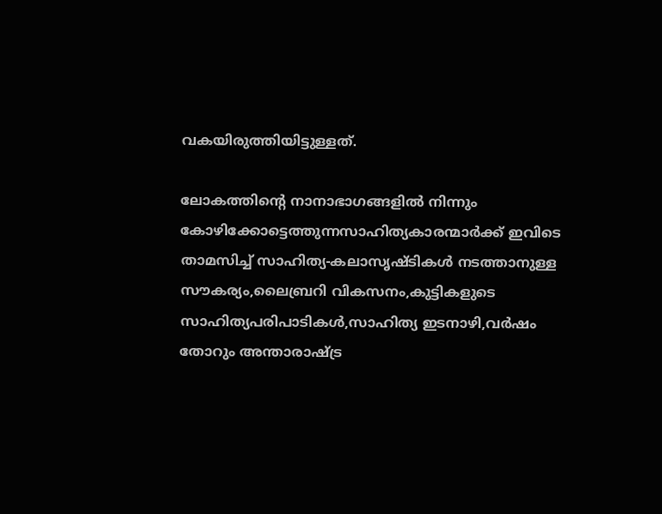വകയിരുത്തിയിട്ടുള്ളത്.

ലോകത്തിന്റെ നാനാഭാഗങ്ങളിൽ നിന്നും കോഴിക്കോട്ടെത്തുന്നസാഹിത്യകാരന്മാർക്ക് ഇവിടെ  താമസിച്ച് സാഹിത്യ-കലാസൃഷ്ടികൾ നടത്താനുള്ള സൗകര്യം,ലൈബ്രറി വികസനം,കുട്ടികളുടെ സാഹിത്യപരിപാടികൾ,സാഹിത്യ ഇടനാഴി,വർഷം തോറും അന്താരാഷ്ട്ര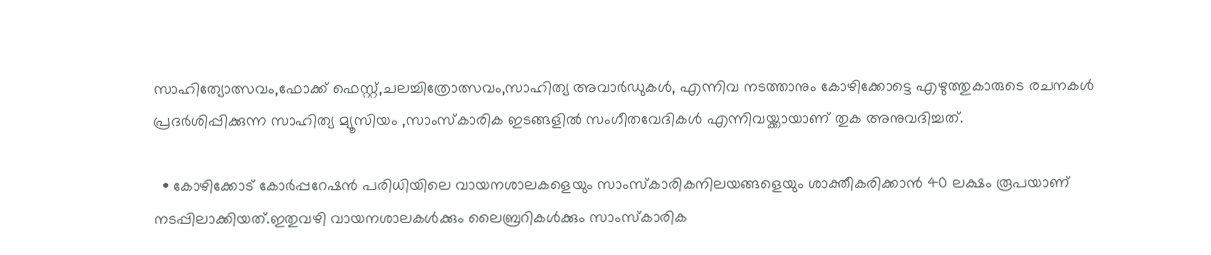സാഹിത്യോത്സവം,ഫോക്ക് ഫെസ്റ്റ്,ചലച്ചിത്രോത്സവം,സാഹിത്യ അവാർഡുകൾ, എന്നിവ നടത്താനും കോഴിക്കോട്ടെ എഴുത്തുകാരുടെ രചനകൾ പ്രദർശിപ്പിക്കുന്ന സാഹിത്യ മ്യൂസിയം ,സാംസ്‌കാരിക ഇടങ്ങളിൽ സംഗീതവേദികൾ എന്നിവയ്ക്കായാണ് തുക അനുവദിച്ചത്.

  • കോഴിക്കോട് കോർപ്പറേഷൻ പരിധിയിലെ വായനശാലകളെയും സാംസ്‌കാരികനിലയങ്ങളെയും ശാക്തീകരിക്കാൻ 40 ലക്ഷം രൂപയാണ് നടപ്പിലാക്കിയത്.ഇതുവഴി വായനശാലകൾക്കും ലൈബ്രറികൾക്കും സാംസ്‌കാരിക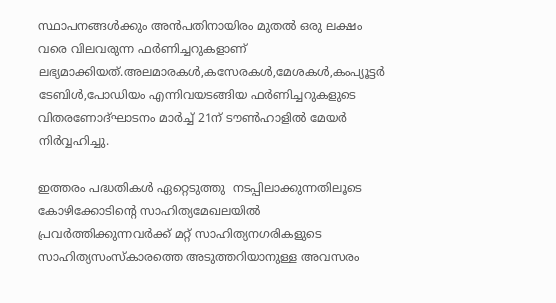സ്ഥാപനങ്ങൾക്കും അൻപതിനായിരം മുതൽ ഒരു ലക്ഷം വരെ വിലവരുന്ന ഫർണിച്ചറുകളാണ് ലഭ്യമാക്കിയത്.അലമാരകൾ,കസേരകൾ,മേശകൾ,കംപ്യൂട്ടർ ടേബിൾ,പോഡിയം എന്നിവയടങ്ങിയ ഫർണിച്ചറുകളുടെ വിതരണോദ്ഘാടനം മാർച്ച് 21ന് ടൗൺഹാളിൽ മേയർ നിർവ്വഹിച്ചു.

ഇത്തരം പദ്ധതികൾ ഏറ്റെടുത്തു  നടപ്പിലാക്കുന്നതിലൂടെ കോഴിക്കോടിന്റെ സാഹിത്യമേഖലയിൽ പ്രവർത്തിക്കുന്നവർക്ക് മറ്റ് സാഹിത്യനഗരികളുടെ സാഹിത്യസംസ്‌കാരത്തെ അടുത്തറിയാനുള്ള അവസരം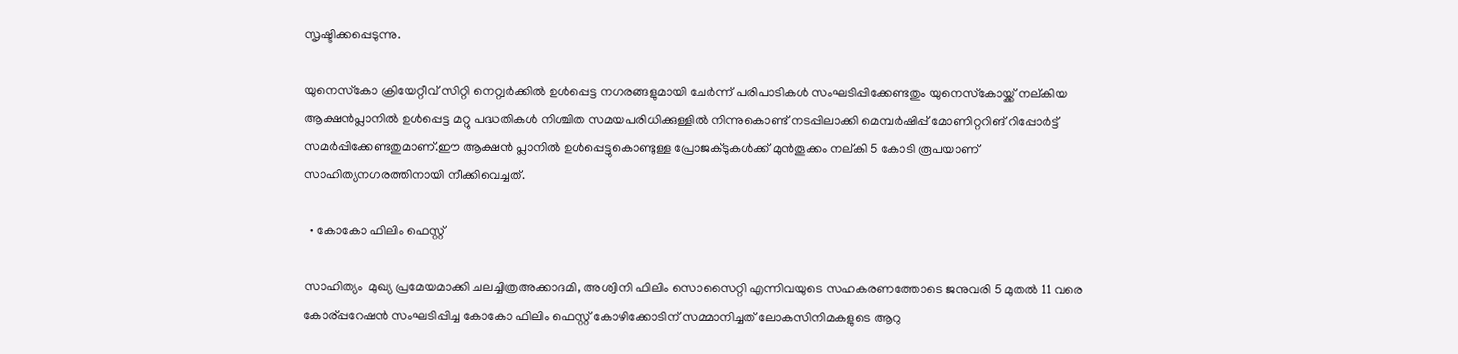സൃഷ്ടിക്കപ്പെടുന്നു.

യുനെസ്‌കോ ക്രിയേറ്റീവ് സിറ്റി നെറ്റ്വർക്കിൽ ഉൾപ്പെട്ട നഗരങ്ങളുമായി ചേർന്ന് പരിപാടികൾ സംഘടിപ്പിക്കേണ്ടതും യുനെസ്‌കോയ്ക്ക് നല്കിയ  ആക്ഷൻപ്ലാനിൽ ഉൾപ്പെട്ട മറ്റു പദ്ധതികൾ നിശ്ചിത സമയപരിധിക്കുള്ളിൽ നിന്നുകൊണ്ട് നടപ്പിലാക്കി മെമ്പർഷിപ്പ് മോണിറ്ററിങ് റിപ്പോർട്ട് സമർപ്പിക്കേണ്ടതുമാണ്.ഈ ആക്ഷൻ പ്ലാനിൽ ഉൾപ്പെട്ടുകൊണ്ടുള്ള പ്രോജക്ടുകൾക്ക് മുൻതൂക്കം നല്കി 5 കോടി രൂപയാണ് സാഹിത്യനഗരത്തിനായി നീക്കിവെച്ചത്.

  • കോകോ ഫിലിം ഫെസ്റ്റ്

സാഹിത്യം  മുഖ്യ പ്രമേയമാക്കി ചലച്ചിത്രഅക്കാദമി, അശ്വിനി ഫിലിം സൊസൈറ്റി എന്നിവയുടെ സഹകരണത്തോടെ ജനുവരി 5 മുതൽ 11 വരെ കോര്പ്പറേഷൻ സംഘടിപ്പിച്ച കോകോ ഫിലിം ഫെസ്റ്റ് കോഴിക്കോടിന് സമ്മാനിച്ചത് ലോകസിനിമകളുടെ ആറു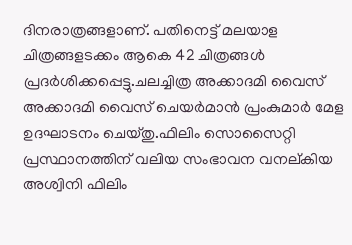ദിനരാത്രങ്ങളാണ്. പതി‌നെട്ട് മലയാള ചിത്രങ്ങളടക്കം ആകെ 42 ചിത്രങ്ങൾ പ്രദർശിക്കപ്പെട്ടു.ചലച്ചിത്ര അക്കാദമി വൈസ് അക്കാദമി വൈസ് ചെയർമാൻ പ്രംകുമാർ മേള ഉദഘാടനം ചെയ്തു.ഫിലിം സൊസൈറ്റി പ്രസ്ഥാനത്തിന് വലിയ സംഭാവന വനല്കിയ അശ്വിനി ഫിലിം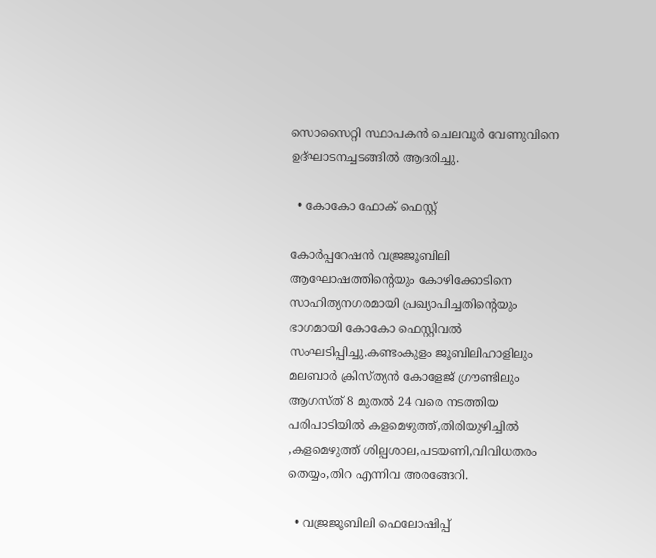സൊസൈറ്റി സ്ഥാപകൻ ചെലവൂർ വേണുവിനെ ഉദ്ഘാടനച്ചടങ്ങിൽ ആദരിച്ചു.

  • കോകോ ഫോക് ഫെസ്റ്റ്

കോർപ്പറേഷൻ വജ്രജൂബിലി ആഘോഷത്തിന്റെയും കോഴിക്കോടിനെ സാഹിത്യനഗരമായി പ്രഖ്യാപിച്ചതിന്റെയും ഭാഗമായി കോകോ ഫെസ്റ്റിവൽ സംഘടിപ്പിച്ചു.കണ്ടംകുളം ജൂബിലിഹാളിലും മലബാർ ക്രിസ്ത്യൻ കോളേജ് ഗ്രൗണ്ടിലും ആഗസ്ത് 8 മുതൽ 24 വരെ നടത്തിയ പരിപാടിയിൽ കളമെഴുത്ത്,തിരിയുഴിച്ചിൽ ,കളമെഴുത്ത് ശില്പശാല,പടയണി,വിവിധതരം തെയ്യം,തിറ എന്നിവ അരങ്ങേറി.

  • വജ്രജൂബിലി ഫെലോഷിപ്പ്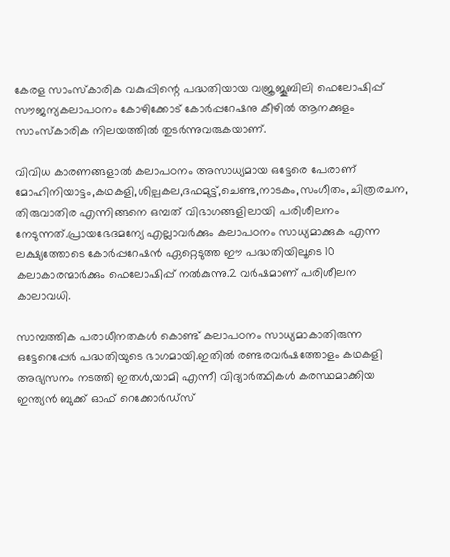കേരള സാംസ്‌കാരിക വകുപ്പിന്റെ പദ്ധതിയായ വജ്രജൂബിലി ഫെലോഷിപ്പ് സൗജന്യകലാപഠനം കോഴിക്കോട് കോർപ്പറേഷനു കീഴിൽ ആനക്കുളം സാംസ്‌കാരിക നിലയത്തിൽ തുടർന്നുവരുകയാണ്.

വിവിധ കാരണങ്ങളാൽ കലാപഠനം അസാധ്യമായ ഒട്ടേരെ പേരാണ് മോഹിനിയാട്ടം,കഥകളി,ശില്പകല,ദഫമുട്ട്,ചെണ്ട,നാടകം,സംഗീതം,ചിത്രരചന, തിരുവാതിര എന്നിങ്ങനെ ഒമ്പത് വിഭാഗങ്ങളിലായി പരിശീലനം നേടുന്നത്.പ്രായഭേദമന്യേ എല്ലാവർക്കും കലാപഠനം സാധ്യമാക്കുക എന്ന ലക്ഷ്യത്തോടെ കോർപ്പറേഷൻ ഏറ്റെടുത്ത ഈ പദ്ധതിയിലൂടെ 10 കലാകാരന്മാർക്കും ഫെലോഷിപ്പ് നൽകുന്നു.2 വർഷമാണ് പരിശീലന കാലാവധി.

സാമ്പത്തിക പരാധീനതകൾ കൊണ്ട് കലാപഠനം സാധ്യമാകാതിരുന്ന ഒട്ടേറെപ്പേർ പദ്ധതിയുടെ ഭാഗമായി.ഇതിൽ രണ്ടരവർഷത്തോളം കഥകളി അഭ്യസനം നടത്തി ഇതൾ,യാമി എന്നീ വിദ്യാർത്ഥികൾ കരസ്ഥമാക്കിയ ഇന്ത്യൻ ബുക്ക് ഓഫ് റെക്കോർഡ്‌സ്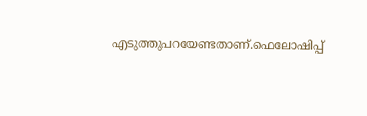എടുത്തുപറയേണ്ടതാണ്.ഫെലോഷിപ്പ്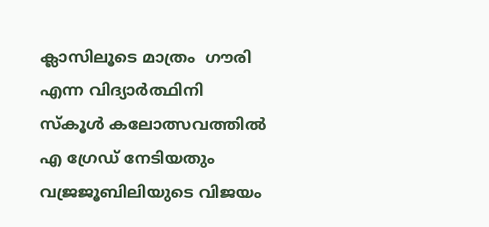ക്ലാസിലൂടെ മാത്രം  ഗൗരി എന്ന വിദ്യാർത്ഥിനി സ്‌കൂൾ കലോത്സവത്തിൽ എ ഗ്രേഡ് നേടിയതും വജ്രജൂബിലിയുടെ വിജയം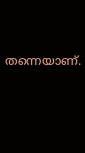തന്നെയാണ്.